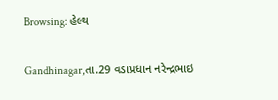Browsing: હેલ્થ

Gandhinagar,તા.29 વડાપ્રધાન નરેન્દ્રભાઇ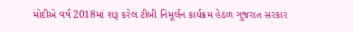મોદીએ વર્ષ 2018માં શરૂ કરેલ ટીબી નિમૂર્લન કાર્યક્રમ હેઠળ ગુજરાત સરકાર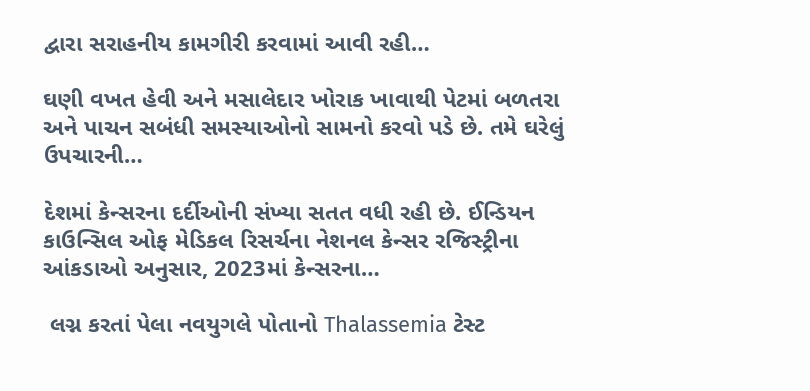દ્વારા સરાહનીય કામગીરી કરવામાં આવી રહી…

ઘણી વખત હેવી અને મસાલેદાર ખોરાક ખાવાથી પેટમાં બળતરા અને પાચન સબંધી સમસ્યાઓનો સામનો કરવો પડે છે. તમે ઘરેલું ઉપચારની…

દેશમાં કેન્સરના દર્દીઓની સંખ્યા સતત વધી રહી છે. ઈન્ડિયન કાઉન્સિલ ઓફ મેડિકલ રિસર્ચના નેશનલ કેન્સર રજિસ્ટ્રીના આંકડાઓ અનુસાર, 2023માં કેન્સરના…

 લગ્ન કરતાં પેલા નવયુગલે પોતાનો Thalassemia ટેસ્ટ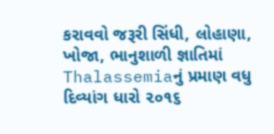કરાવવો જરૂરી સિંધી, લોહાણા, ખોજા, ભાનુશાળી જ્ઞાતિમાં Thalassemiaનું પ્રમાણ વધુ દિવ્યાંગ ધારો ૨૦૧૬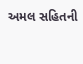અમલ સહિતની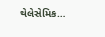થેલેસેમિક…